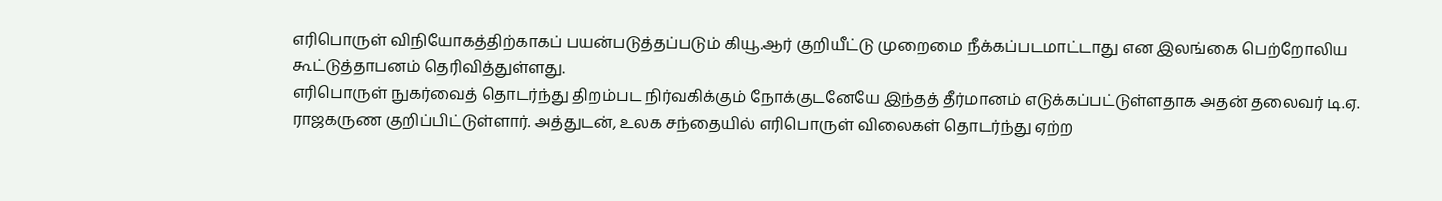எரிபொருள் விநியோகத்திற்காகப் பயன்படுத்தப்படும் கியூ.ஆர் குறியீட்டு முறைமை நீக்கப்படமாட்டாது என இலங்கை பெற்றோலிய கூட்டுத்தாபனம் தெரிவித்துள்ளது.
எரிபொருள் நுகர்வைத் தொடர்ந்து திறம்பட நிர்வகிக்கும் நோக்குடனேயே இந்தத் தீர்மானம் எடுக்கப்பட்டுள்ளதாக அதன் தலைவர் டி.ஏ. ராஜகருண குறிப்பிட்டுள்ளார். அத்துடன், உலக சந்தையில் எரிபொருள் விலைகள் தொடர்ந்து ஏற்ற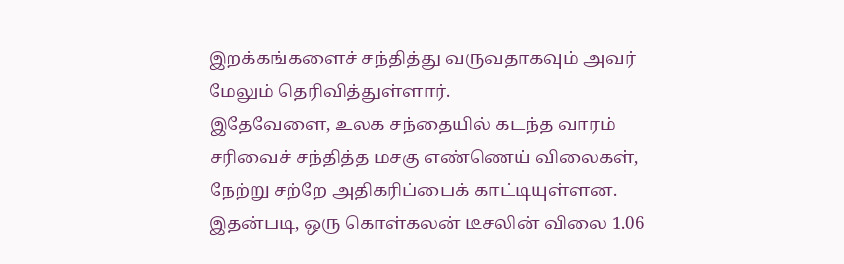இறக்கங்களைச் சந்தித்து வருவதாகவும் அவர் மேலும் தெரிவித்துள்ளார்.
இதேவேளை, உலக சந்தையில் கடந்த வாரம் சரிவைச் சந்தித்த மசகு எண்ணெய் விலைகள், நேற்று சற்றே அதிகரிப்பைக் காட்டியுள்ளன. இதன்படி, ஒரு கொள்கலன் டீசலின் விலை 1.06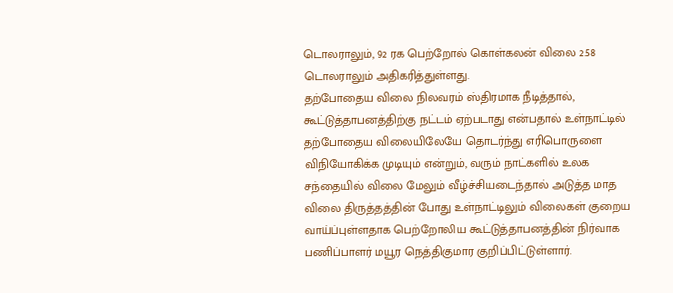டொலராலும், 92 ரக பெற்றோல் கொள்கலன் விலை 2.58 டொலராலும் அதிகரித்துள்ளது.
தற்போதைய விலை நிலவரம் ஸ்திரமாக நீடித்தால், கூட்டுத்தாபனத்திற்கு நட்டம் ஏற்படாது என்பதால் உள்நாட்டில் தற்போதைய விலையிலேயே தொடர்ந்து எரிபொருளை விநியோகிக்க முடியும் என்றும், வரும் நாட்களில் உலக சந்தையில் விலை மேலும் வீழ்ச்சியடைந்தால் அடுத்த மாத விலை திருத்தத்தின் போது உள்நாட்டிலும் விலைகள் குறைய வாய்ப்புள்ளதாக பெற்றோலிய கூட்டுத்தாபனத்தின் நிர்வாக பணிப்பாளர் மயூர நெத்திகுமார குறிப்பிட்டுள்ளார்.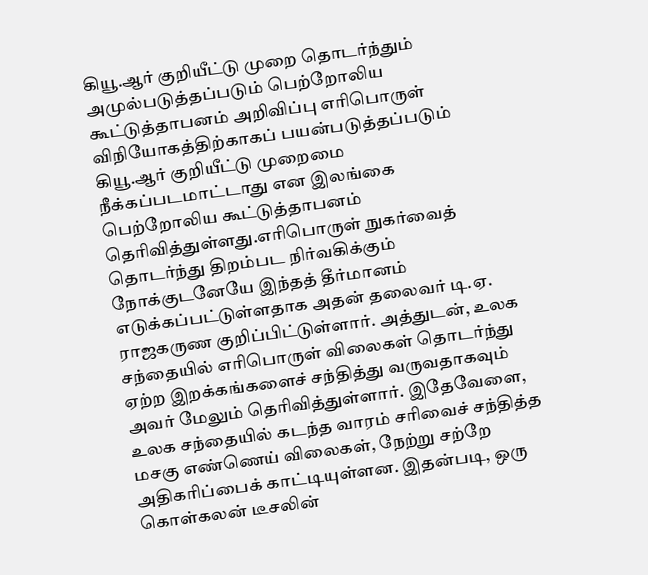கியூ.ஆர் குறியீட்டு முறை தொடர்ந்தும் அமுல்படுத்தப்படும் பெற்றோலிய கூட்டுத்தாபனம் அறிவிப்பு எரிபொருள் விநியோகத்திற்காகப் பயன்படுத்தப்படும் கியூ.ஆர் குறியீட்டு முறைமை நீக்கப்படமாட்டாது என இலங்கை பெற்றோலிய கூட்டுத்தாபனம் தெரிவித்துள்ளது.எரிபொருள் நுகர்வைத் தொடர்ந்து திறம்பட நிர்வகிக்கும் நோக்குடனேயே இந்தத் தீர்மானம் எடுக்கப்பட்டுள்ளதாக அதன் தலைவர் டி.ஏ. ராஜகருண குறிப்பிட்டுள்ளார். அத்துடன், உலக சந்தையில் எரிபொருள் விலைகள் தொடர்ந்து ஏற்ற இறக்கங்களைச் சந்தித்து வருவதாகவும் அவர் மேலும் தெரிவித்துள்ளார். இதேவேளை, உலக சந்தையில் கடந்த வாரம் சரிவைச் சந்தித்த மசகு எண்ணெய் விலைகள், நேற்று சற்றே அதிகரிப்பைக் காட்டியுள்ளன. இதன்படி, ஒரு கொள்கலன் டீசலின்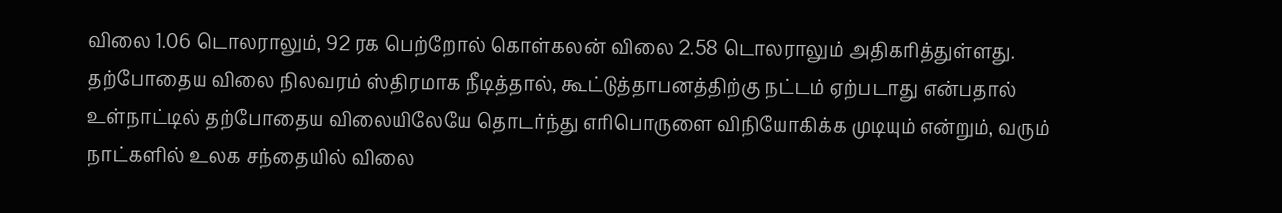விலை 1.06 டொலராலும், 92 ரக பெற்றோல் கொள்கலன் விலை 2.58 டொலராலும் அதிகரித்துள்ளது. தற்போதைய விலை நிலவரம் ஸ்திரமாக நீடித்தால், கூட்டுத்தாபனத்திற்கு நட்டம் ஏற்படாது என்பதால் உள்நாட்டில் தற்போதைய விலையிலேயே தொடர்ந்து எரிபொருளை விநியோகிக்க முடியும் என்றும், வரும் நாட்களில் உலக சந்தையில் விலை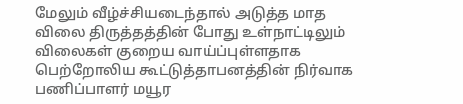மேலும் வீழ்ச்சியடைந்தால் அடுத்த மாத விலை திருத்தத்தின் போது உள்நாட்டிலும் விலைகள் குறைய வாய்ப்புள்ளதாக பெற்றோலிய கூட்டுத்தாபனத்தின் நிர்வாக பணிப்பாளர் மயூர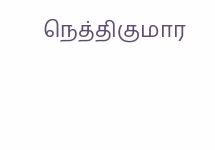நெத்திகுமார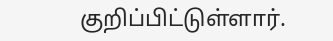குறிப்பிட்டுள்ளார்.